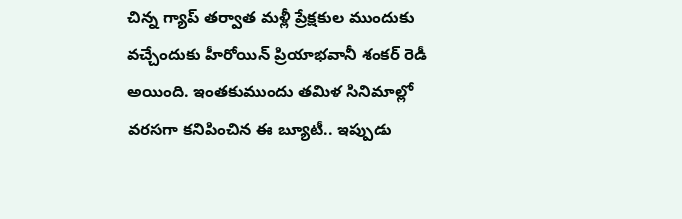చిన్న గ్యాప్ తర్వాత మళ్లీ ప్రేక్షకుల ముందుకు వచ్చేందుకు హీరోయిన్ ప్రియాభవానీ శంకర్ రెడీ అయింది. ఇంతకుముందు తమిళ సినిమాల్లో వరసగా కనిపించిన ఈ బ్యూటీ.. ఇప్పుడు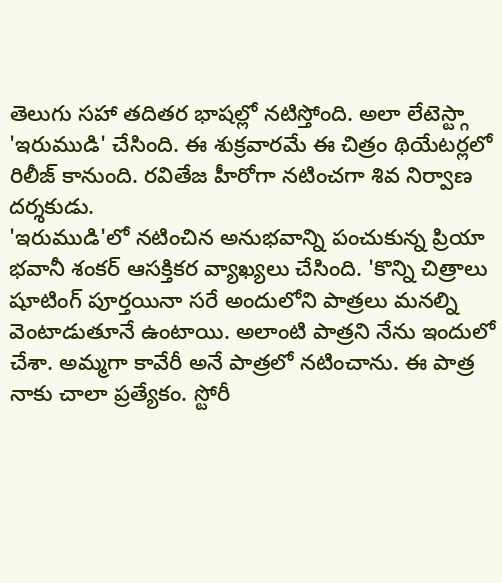తెలుగు సహా తదితర భాషల్లో నటిస్తోంది. అలా లేటెస్ట్గా 'ఇరుముడి' చేసింది. ఈ శుక్రవారమే ఈ చిత్రం థియేటర్లలో రిలీజ్ కానుంది. రవితేజ హీరోగా నటించగా శివ నిర్వాణ దర్శకుడు.
'ఇరుముడి'లో నటించిన అనుభవాన్ని పంచుకున్న ప్రియా భవానీ శంకర్ ఆసక్తికర వ్యాఖ్యలు చేసింది. 'కొన్ని చిత్రాలు షూటింగ్ పూర్తయినా సరే అందులోని పాత్రలు మనల్ని వెంటాడుతూనే ఉంటాయి. అలాంటి పాత్రని నేను ఇందులో చేశా. అమ్మగా కావేరీ అనే పాత్రలో నటించాను. ఈ పాత్ర నాకు చాలా ప్రత్యేకం. స్టోరీ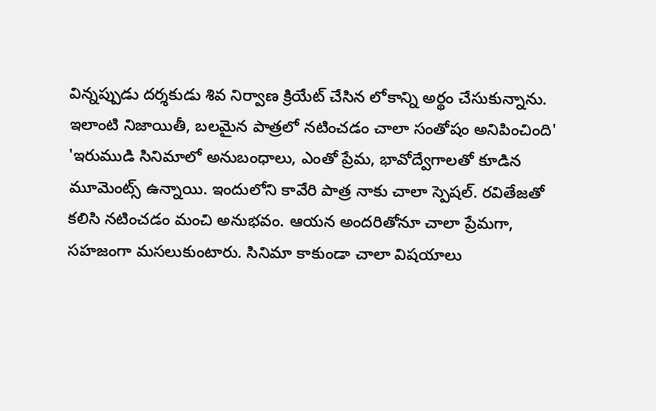విన్నప్పుడు దర్శకుడు శివ నిర్వాణ క్రియేట్ చేసిన లోకాన్ని అర్థం చేసుకున్నాను. ఇలాంటి నిజాయితీ, బలమైన పాత్రలో నటించడం చాలా సంతోషం అనిపించింది'
'ఇరుముడి సినిమాలో అనుబంధాలు, ఎంతో ప్రేమ, భావోద్వేగాలతో కూడిన మూమెంట్స్ ఉన్నాయి. ఇందులోని కావేరి పాత్ర నాకు చాలా స్పెషల్. రవితేజతో కలిసి నటించడం మంచి అనుభవం. ఆయన అందరితోనూ చాలా ప్రేమగా, సహజంగా మసలుకుంటారు. సినిమా కాకుండా చాలా విషయాలు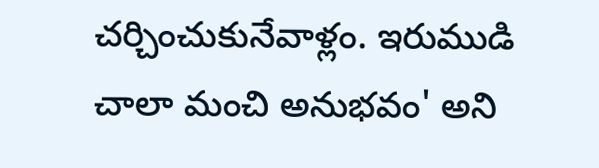చర్చించుకునేవాళ్లం. ఇరుముడి చాలా మంచి అనుభవం' అని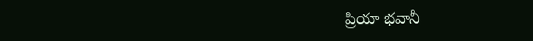ప్రియా భవానీ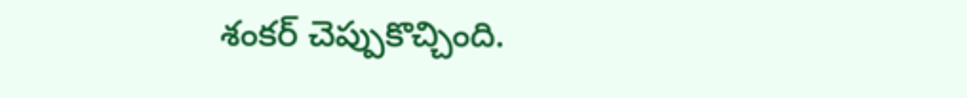శంకర్ చెప్పుకొచ్చింది.